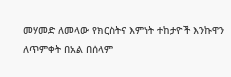መሃመድ ለመላው የክርስትና እምነት ተከታዮች እንኩዋን ለጥምቀት በአል በሰላም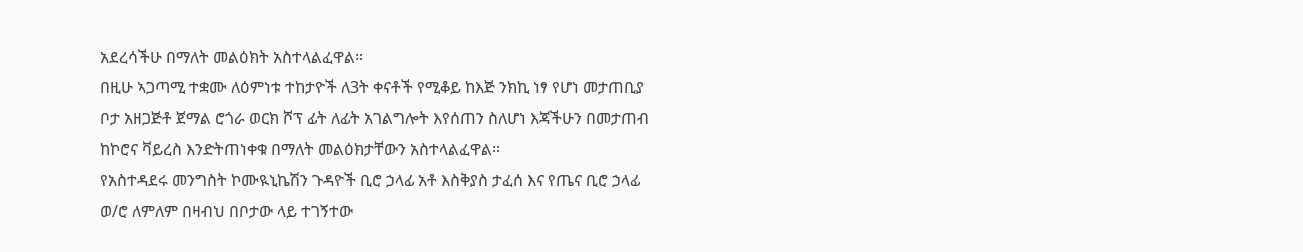አደረሳችሁ በማለት መልዕክት አስተላልፈዋል።
በዚሁ ኣጋጣሚ ተቋሙ ለዕምነቱ ተከታዮች ለ3ት ቀናቶች የሚቆይ ከእጅ ንክኪ ነፃ የሆነ መታጠቢያ ቦታ አዘጋጅቶ ጀማል ሮጎራ ወርክ ሾፕ ፊት ለፊት አገልግሎት እየሰጠን ስለሆነ እጃችሁን በመታጠብ ከኮሮና ቫይረስ እንድትጠነቀቁ በማለት መልዕክታቸውን አስተላልፈዋል።
የአስተዳደሩ መንግስት ኮሙዪኒኬሽን ጉዳዮች ቢሮ ኃላፊ አቶ እስቅያስ ታፈሰ እና የጤና ቢሮ ኃላፊ ወ/ሮ ለምለም በዛብህ በቦታው ላይ ተገኝተው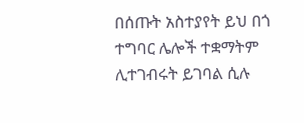በሰጡት አስተያየት ይህ በጎ ተግባር ሌሎች ተቋማትም ሊተገብሩት ይገባል ሲሉ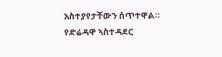አስተያየታቸውን ሰጥተዋል።
የድሬዳዋ ኣስተዳደር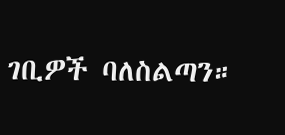ገቢዎች ባለስልጣን።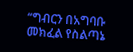“ግብርን በአግባቡ መክፈል የስልጣኔ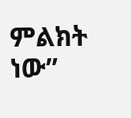ምልክት ነው”